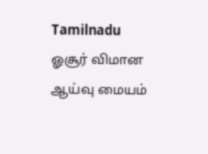Tamilnadu
ஓசூர் விமான ஆய்வு மையம்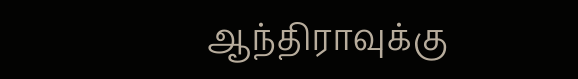ஆந்திராவுக்கு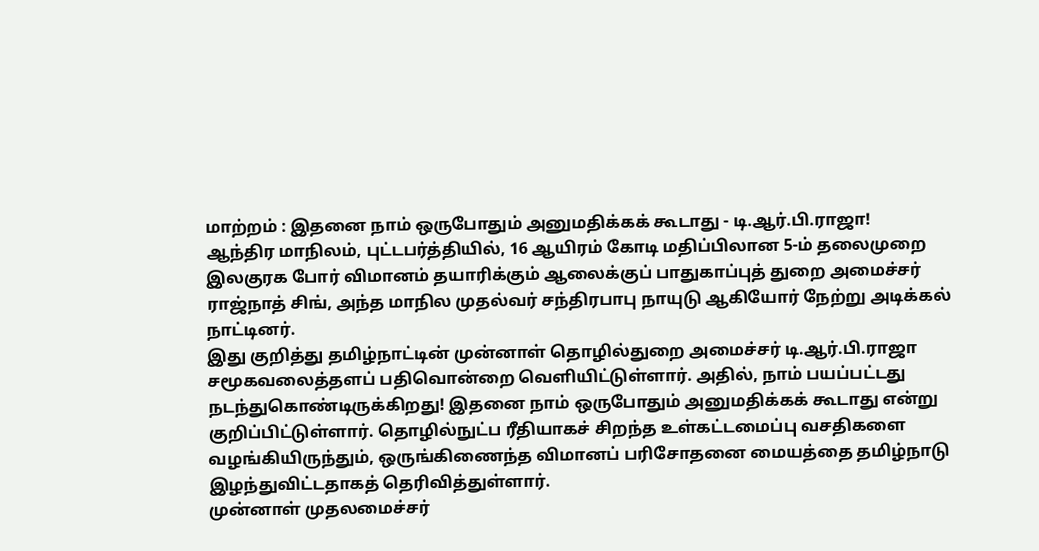மாற்றம் : இதனை நாம் ஒருபோதும் அனுமதிக்கக் கூடாது - டி.ஆர்.பி.ராஜா!
ஆந்திர மாநிலம், புட்டபர்த்தியில், 16 ஆயிரம் கோடி மதிப்பிலான 5-ம் தலைமுறை இலகுரக போர் விமானம் தயாரிக்கும் ஆலைக்குப் பாதுகாப்புத் துறை அமைச்சர் ராஜ்நாத் சிங், அந்த மாநில முதல்வர் சந்திரபாபு நாயுடு ஆகியோர் நேற்று அடிக்கல் நாட்டினர்.
இது குறித்து தமிழ்நாட்டின் முன்னாள் தொழில்துறை அமைச்சர் டி.ஆர்.பி.ராஜா சமூகவலைத்தளப் பதிவொன்றை வெளியிட்டுள்ளார். அதில், நாம் பயப்பட்டது நடந்துகொண்டிருக்கிறது! இதனை நாம் ஒருபோதும் அனுமதிக்கக் கூடாது என்று குறிப்பிட்டுள்ளார். தொழில்நுட்ப ரீதியாகச் சிறந்த உள்கட்டமைப்பு வசதிகளை வழங்கியிருந்தும், ஒருங்கிணைந்த விமானப் பரிசோதனை மையத்தை தமிழ்நாடு இழந்துவிட்டதாகத் தெரிவித்துள்ளார்.
முன்னாள் முதலமைச்சர்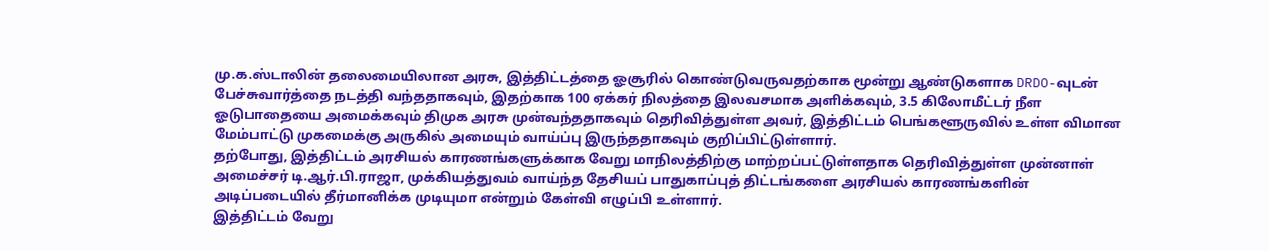மு.க.ஸ்டாலின் தலைமையிலான அரசு, இத்திட்டத்தை ஓசூரில் கொண்டுவருவதற்காக மூன்று ஆண்டுகளாக DRDO-வுடன் பேச்சுவார்த்தை நடத்தி வந்ததாகவும், இதற்காக 100 ஏக்கர் நிலத்தை இலவசமாக அளிக்கவும், 3.5 கிலோமீட்டர் நீள ஓடுபாதையை அமைக்கவும் திமுக அரசு முன்வந்ததாகவும் தெரிவித்துள்ள அவர், இத்திட்டம் பெங்களூருவில் உள்ள விமான மேம்பாட்டு முகமைக்கு அருகில் அமையும் வாய்ப்பு இருந்ததாகவும் குறிப்பிட்டுள்ளார்.
தற்போது, இத்திட்டம் அரசியல் காரணங்களுக்காக வேறு மாநிலத்திற்கு மாற்றப்பட்டுள்ளதாக தெரிவித்துள்ள முன்னாள் அமைச்சர் டி.ஆர்.பி.ராஜா, முக்கியத்துவம் வாய்ந்த தேசியப் பாதுகாப்புத் திட்டங்களை அரசியல் காரணங்களின் அடிப்படையில் தீர்மானிக்க முடியுமா என்றும் கேள்வி எழுப்பி உள்ளார்.
இத்திட்டம் வேறு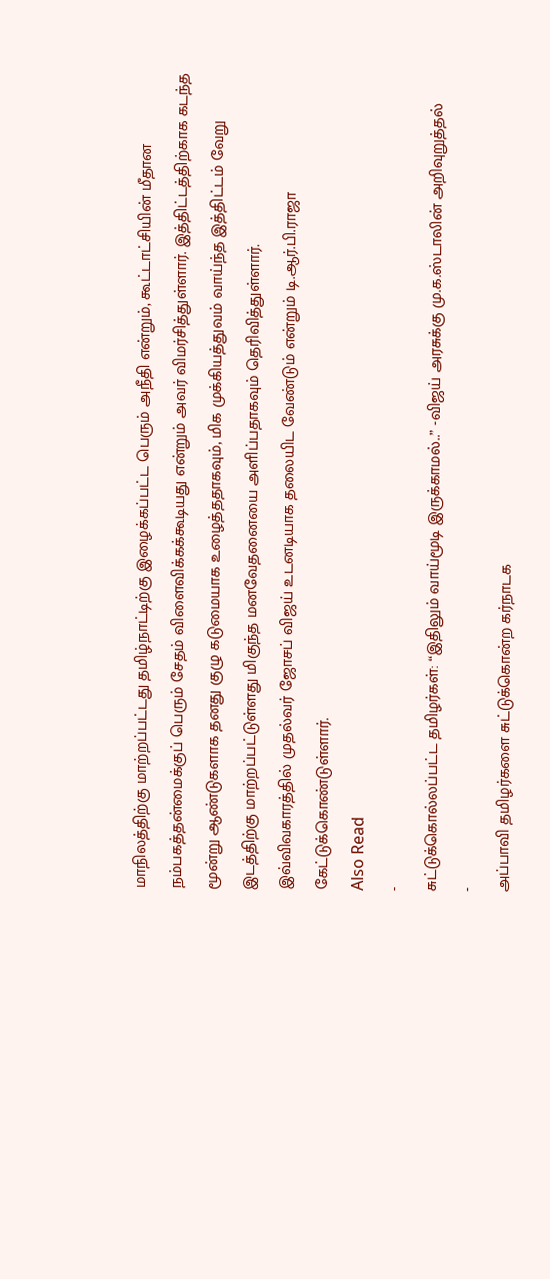மாநிலத்திற்கு மாற்றப்பட்டது தமிழ்நாட்டிற்கு இழைக்கப்பட்ட பெரும் அநீதி என்றும், கூட்டாட்சியின் மீதான நம்பகத்தன்மைக்குப் பெரும் சேதம் விளைவிக்கக்கூடியது என்றும் அவர் விமர்சித்துள்ளார். இத்திட்டத்திற்காக கடந்த மூன்று ஆண்டுகளாக தனது குழு கடுமையாக உழைத்ததாகவும், மிக முக்கியத்துவம் வாய்ந்த இத்திட்டம் வேறு இடத்திற்கு மாற்றப்பட்டுள்ளது மிகுந்த மனவேதனையை அளிப்பதாகவும் தெரிவித்துள்ளார்.
இவ்விவகாரத்தில் முதல்வர் ஜோசப் விஜய் உடனடியாக தலையிட வேண்டும் என்றும் டி.ஆர்.பி.ராஜா கேட்டுக்கொண்டுள்ளார்.
Also Read
-
சுட்டுக்கொல்லப்பட்ட தமிழர்கள்: “இதிலும் வாய்மூடி இருக்காமல்..” -விஜய் அரசுக்கு மு.க.ஸ்டாலின் அறிவுறுத்தல்
-
அப்பாவி தமிழர்களை சுட்டுக்கொன்ற கர்நாடக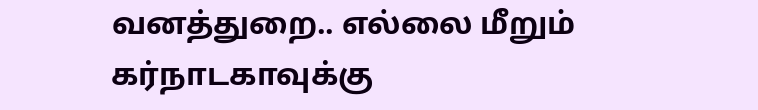வனத்துறை.. எல்லை மீறும் கர்நாடகாவுக்கு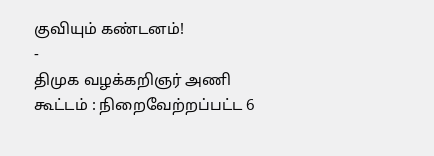குவியும் கண்டனம்!
-
திமுக வழக்கறிஞர் அணி கூட்டம் : நிறைவேற்றப்பட்ட 6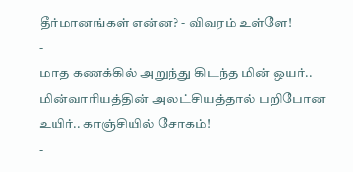தீர்மானங்கள் என்ன? - விவரம் உள்ளே!
-
மாத கணக்கில் அறுந்து கிடந்த மின் ஒயர்.. மின்வாரியத்தின் அலட்சியத்தால் பறிபோன உயிர்.. காஞ்சியில் சோகம்!
-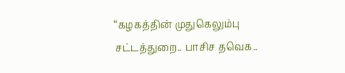“கழகத்தின் முதுகெலும்பு சட்டத்துறை.. பாசிச தவெக..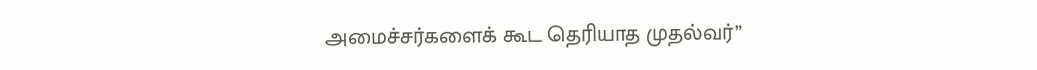அமைச்சர்களைக் கூட தெரியாத முதல்வர்”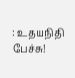: உதயநிதி பேச்சு!